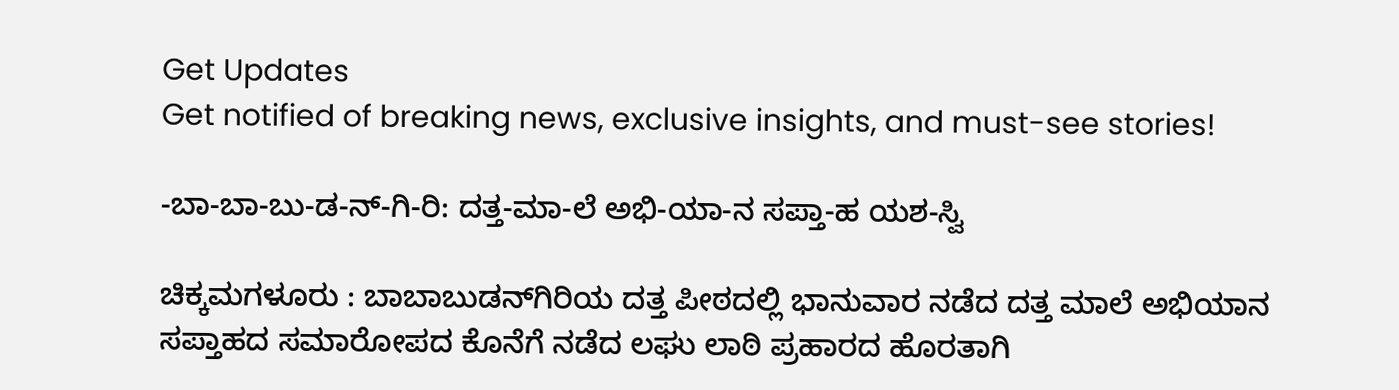Get Updates
Get notified of breaking news, exclusive insights, and must-see stories!

-ಬಾ-ಬಾ-ಬು-ಡ-ನ್‌-ಗಿ-ರಿ: ದತ್ತ-ಮಾ-ಲೆ ಅಭಿ-ಯಾ-ನ ಸಪ್ತಾ-ಹ ಯಶ-ಸ್ವಿ

ಚಿಕ್ಕಮಗಳೂರು : ಬಾಬಾಬುಡನ್‌ಗಿರಿಯ ದತ್ತ ಪೀಠದಲ್ಲಿ ಭಾನುವಾರ ನಡೆದ ದತ್ತ ಮಾಲೆ ಅಭಿಯಾನ ಸಪ್ತಾಹದ ಸಮಾರೋಪದ ಕೊನೆಗೆ ನಡೆದ ಲಘು ಲಾಠಿ ಪ್ರಹಾರದ ಹೊರತಾಗಿ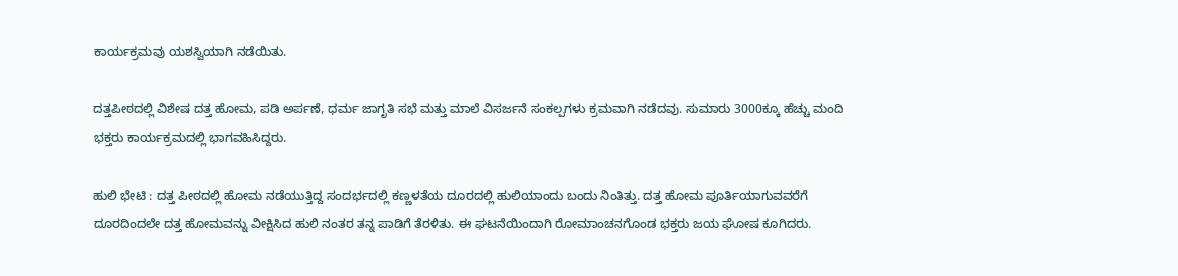ಕಾರ್ಯಕ್ರಮವು ಯಶಸ್ವಿಯಾಗಿ ನಡೆಯಿತು.

ದತ್ತಪೀಠದಲ್ಲಿ ವಿಶೇಷ ದತ್ತ ಹೋಮ, ಪಡಿ ಅರ್ಪಣೆ, ಧರ್ಮ ಜಾಗೃತಿ ಸಭೆ ಮತ್ತು ಮಾಲೆ ವಿಸರ್ಜನೆ ಸಂಕಲ್ಪಗಳು ಕ್ರಮವಾಗಿ ನಡೆದವು. ಸುಮಾರು 3000ಕ್ಕೂ ಹೆಚ್ಚು ಮಂದಿ ಭಕ್ತರು ಕಾರ್ಯಕ್ರಮದಲ್ಲಿ ಭಾಗವಹಿಸಿದ್ದರು.

ಹುಲಿ ಭೇಟಿ : ದತ್ತ ಪೀಠದಲ್ಲಿ ಹೋಮ ನಡೆಯುತ್ತಿದ್ದ ಸಂದರ್ಭದಲ್ಲಿ ಕಣ್ಣಳತೆಯ ದೂರದಲ್ಲಿ ಹುಲಿಯಾಂದು ಬಂದು ನಿಂತಿತ್ತು. ದತ್ತ ಹೋಮ ಪೂರ್ತಿಯಾಗುವವರೆಗೆ ದೂರದಿಂದಲೇ ದತ್ತ ಹೋಮವನ್ನು ವೀಕ್ಷಿಸಿದ ಹುಲಿ ನಂತರ ತನ್ನ ಪಾಡಿಗೆ ತೆರಳಿತು. ಈ ಘಟನೆಯಿಂದಾಗಿ ರೋಮಾಂಚನಗೊಂಡ ಭಕ್ತರು ಜಯ ಘೋಷ ಕೂಗಿದರು.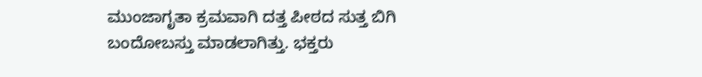ಮುಂಜಾಗೃತಾ ಕ್ರಮವಾಗಿ ದತ್ತ ಪೀಠದ ಸುತ್ತ ಬಿಗಿ ಬಂದೋಬಸ್ತು ಮಾಡಲಾಗಿತ್ತು. ಭಕ್ತರು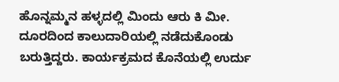ಹೊನ್ನಮ್ಮನ ಹಳ್ಳದಲ್ಲಿ ಮಿಂದು ಆರು ಕಿ ಮೀ. ದೂರದಿಂದ ಕಾಲುದಾರಿಯಲ್ಲಿ ನಡೆದುಕೊಂಡು ಬರುತ್ತಿದ್ದರು. ಕಾರ್ಯಕ್ರಮದ ಕೊನೆಯಲ್ಲಿ ಉರ್ದು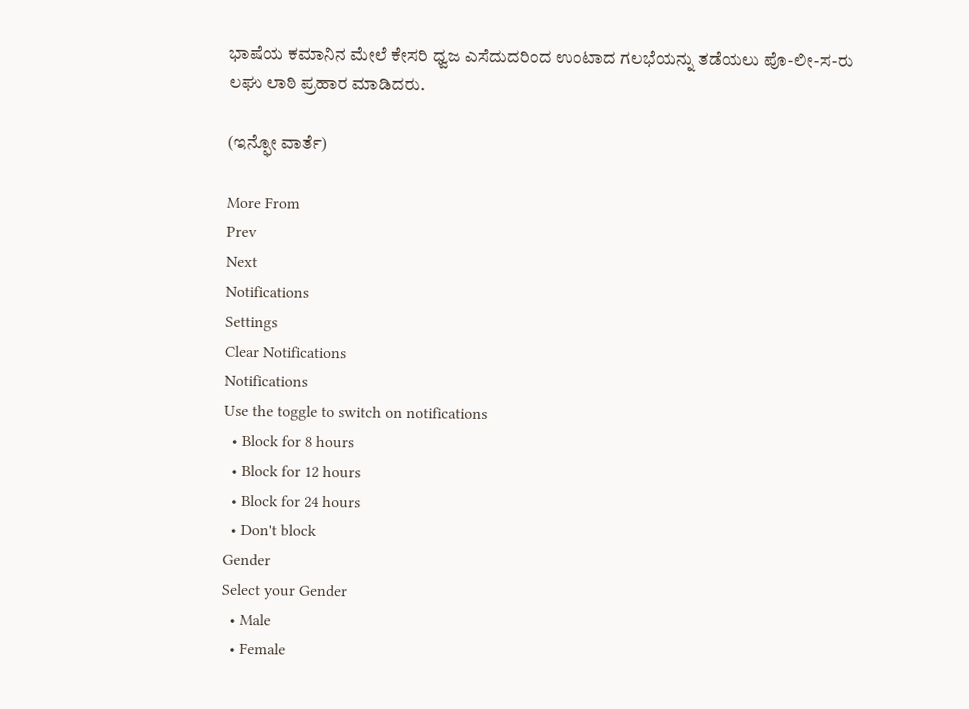ಭಾಷೆಯ ಕಮಾನಿನ ಮೇಲೆ ಕೇಸರಿ ಧ್ವಜ ಎಸೆದುದರಿಂದ ಉಂಟಾದ ಗಲಭೆಯನ್ನು ತಡೆಯಲು ಪೊ-ಲೀ-ಸ-ರು ಲಘು ಲಾಠಿ ಪ್ರಹಾರ ಮಾಡಿದರು.

(ಇನ್ಫೋ ವಾರ್ತೆ)

More From
Prev
Next
Notifications
Settings
Clear Notifications
Notifications
Use the toggle to switch on notifications
  • Block for 8 hours
  • Block for 12 hours
  • Block for 24 hours
  • Don't block
Gender
Select your Gender
  • Male
  • Female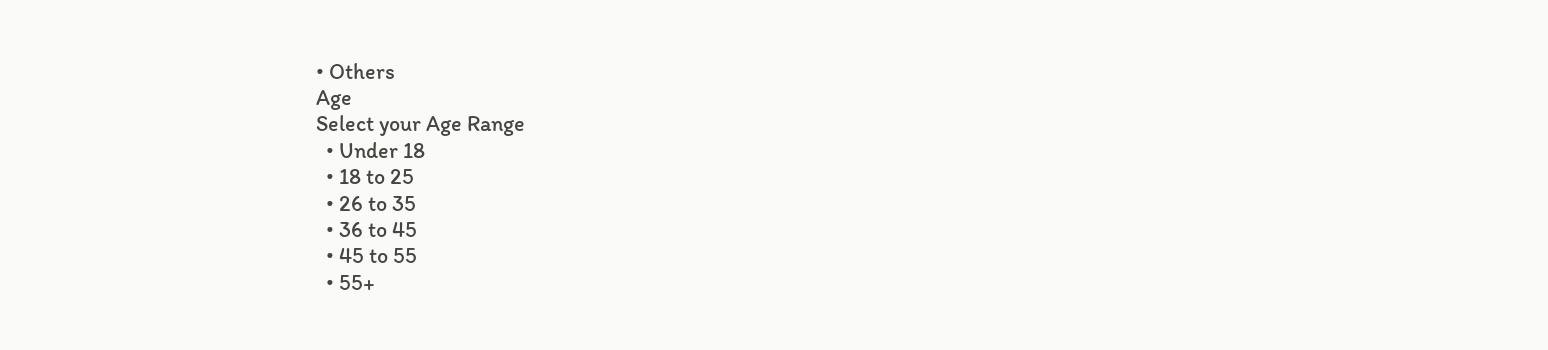• Others
Age
Select your Age Range
  • Under 18
  • 18 to 25
  • 26 to 35
  • 36 to 45
  • 45 to 55
  • 55+